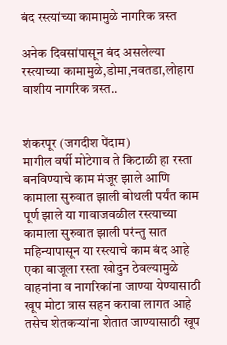बंद रस्त्यांच्या कामामुळे नागरिक त्रस्त

अनेक दिवसांपासून बंद असलेल्या रस्त्याच्या कामामुळे,डोमा,नवतडा,लोहारा वाशीय नागरिक त्रस्त..


शंकरपूर (जगदीश पेंदाम)
मागील वर्षी मोटेगाव ते किटाळी हा रस्ता बनविण्याचे काम मंजूर झाले आणि कामाला सुरुवात झाली बोथली पर्यंत काम पूर्ण झाले या गावाजवळील रस्त्याच्या कामाला सुरुवात झाली परंन्तु सात महिन्यापासून या रस्त्याचे काम बंद आहे एका बाजूला रस्ता खोदुन ठेवल्यामुळे वाहनांना व नागरिकांना जाण्या येण्यासाठी खूप मोटा त्रास सहन करावा लागत आहे तसेच शेतकऱ्यांना शेतात जाण्यासाठी खूप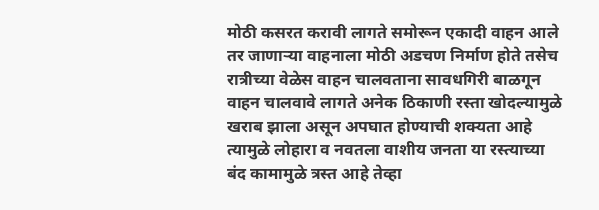मोठी कसरत करावी लागते समोरून एकादी वाहन आले तर जाणाऱ्या वाहनाला मोठी अडचण निर्माण होते तसेच रात्रीच्या वेळेस वाहन चालवताना सावधगिरी बाळगून वाहन चालवावे लागते अनेक ठिकाणी रस्ता खोदल्यामुळे खराब झाला असून अपघात होण्याची शक्यता आहे त्यामुळे लोहारा व नवतला वाशीय जनता या रस्त्याच्या बंद कामामुळे त्रस्त आहे तेव्हा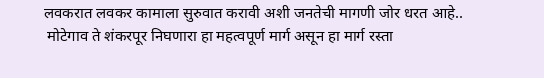लवकरात लवकर कामाला सुरुवात करावी अशी जनतेची मागणी जोर धरत आहे..
 मोटेगाव ते शंकरपूर निघणारा हा महत्वपूर्ण मार्ग असून हा मार्ग रस्ता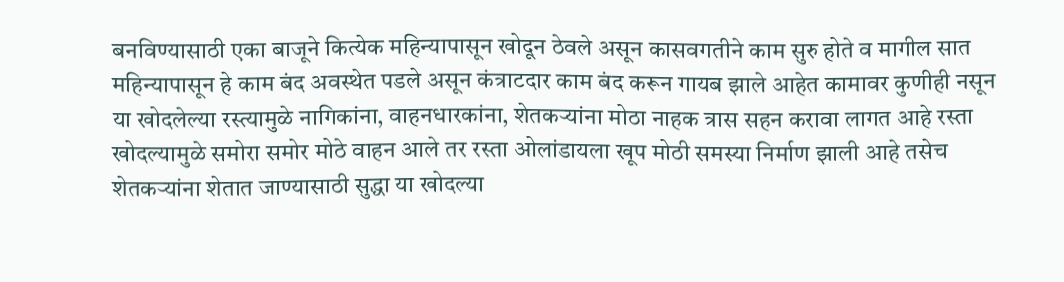बनविण्यासाठी एका बाजूने कित्येक महिन्यापासून खोदून ठेवले असून कासवगतीने काम सुरु होते व मागील सात महिन्यापासून हे काम बंद अवस्थेत पडले असून कंत्राटदार काम बंद करून गायब झाले आहेत कामावर कुणीही नसून या खोदलेल्या रस्त्यामुळे नागिकांना, वाहनधारकांना, शेतकऱ्यांना मोठा नाहक त्रास सहन करावा लागत आहे रस्ता खोदल्यामुळे समोरा समोर मोठे वाहन आले तर रस्ता ओलांडायला खूप मोठी समस्या निर्माण झाली आहे तसेच शेतकऱ्यांना शेतात जाण्यासाठी सुद्धा या खोदल्या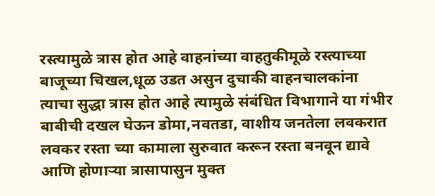रस्त्यामुळे त्रास होत आहे वाहनांच्या वाहतुकीमूळे रस्त्याच्या बाजूच्या चिखल,धूळ उडत असुन दुचाकी वाहनचालकांना त्याचा सुद्धा त्रास होत आहे त्यामुळे संबंधित विभागाने या गंभीर बाबीची दखल घेऊन डोमा,नवतडा, वाशीय जनतेला लवकरात लवकर रस्ता च्या कामाला सुरुवात करून रस्ता बनवून द्यावे आणि होणाऱ्या त्रासापासुन मुक्त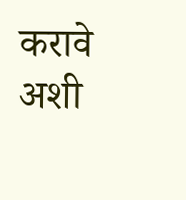करावे अशी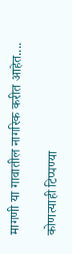मागणी या गावातील नागरिक करीत आहेत....

कोणत्याही टिप्पण्‍या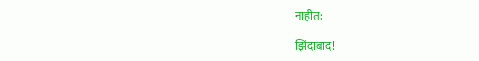नाहीत:

झिंदाबाद!